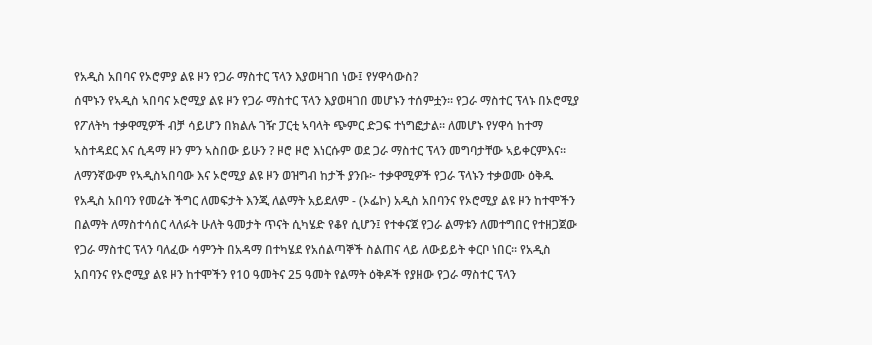የአዲስ አበባና የኦሮምያ ልዩ ዞን የጋራ ማስተር ፕላን እያወዛገበ ነው፤ የሃዋሳውስ?
ሰሞኑን የኣዲስ ኣበባና ኦሮሚያ ልዩ ዞን የጋራ ማስተር ፕላን እያወዛገበ መሆኑን ተሰምቷን። የጋራ ማስተር ፕላኑ በኦሮሚያ የፖለትካ ተቃዋሚዎች ብቻ ሳይሆን በክልሉ ገዥ ፓርቲ ኣባላት ጭምር ድጋፍ ተነግፎታል። ለመሆኑ የሃዋሳ ከተማ ኣስተዳደር እና ሲዳማ ዞን ምን ኣስበው ይሁን ? ዞሮ ዞሮ እነርሱም ወደ ጋራ ማስተር ፕላን መግባታቸው ኣይቀርምእና። ለማንኛውም የኣዲስኣበባው እና ኦሮሚያ ልዩ ዞን ወዝግብ ከታች ያንቡ፦ ተቃዋሚዎች የጋራ ፕላኑን ተቃወሙ ዕቅዱ የአዲስ አበባን የመሬት ችግር ለመፍታት እንጂ ለልማት አይደለም - (ኦፌኮ) አዲስ አበባንና የኦሮሚያ ልዩ ዞን ከተሞችን በልማት ለማስተሳሰር ላለፉት ሁለት ዓመታት ጥናት ሲካሄድ የቆየ ሲሆን፤ የተቀናጀ የጋራ ልማቱን ለመተግበር የተዘጋጀው የጋራ ማስተር ፕላን ባለፈው ሳምንት በአዳማ በተካሄደ የአሰልጣኞች ስልጠና ላይ ለውይይት ቀርቦ ነበር፡፡ የአዲስ አበባንና የኦሮሚያ ልዩ ዞን ከተሞችን የ10 ዓመትና 25 ዓመት የልማት ዕቅዶች የያዘው የጋራ ማስተር ፕላን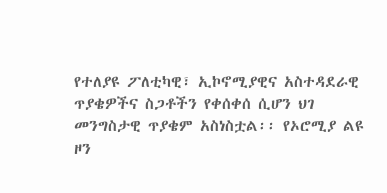የተለያዩ ፖለቲካዊ፣ ኢኮኖሚያዊና አስተዳደራዊ ጥያቄዎችና ስጋቶችን የቀሰቀሰ ሲሆን ህገ መንግስታዊ ጥያቄም አስነስቷል፡፡ የኦሮሚያ ልዩ ዞን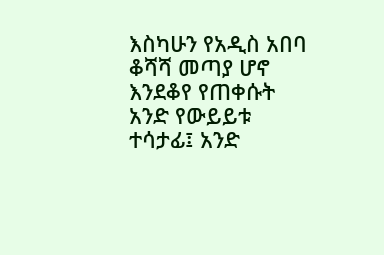እስካሁን የአዲስ አበባ ቆሻሻ መጣያ ሆኖ እንደቆየ የጠቀሱት አንድ የውይይቱ ተሳታፊ፤ አንድ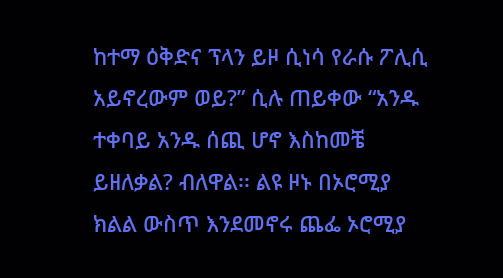ከተማ ዕቅድና ፕላን ይዞ ሲነሳ የራሱ ፖሊሲ አይኖረውም ወይ?” ሲሉ ጠይቀው “አንዱ ተቀባይ አንዱ ሰጪ ሆኖ እስከመቼ ይዘለቃል? ብለዋል፡፡ ልዩ ዞኑ በኦሮሚያ ክልል ውስጥ እንደመኖሩ ጨፌ ኦሮሚያ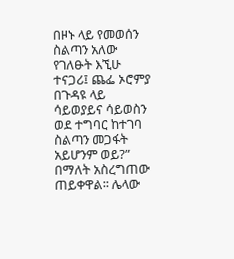በዞኑ ላይ የመወሰን ስልጣን አለው የገለፁት እኚሁ ተናጋሪ፤ ጨፌ ኦሮምያ በጉዳዩ ላይ ሳይወያይና ሳይወስን ወደ ተግባር ከተገባ ስልጣን መጋፋት አይሆንም ወይ?” በማለት አስረግጠው ጠይቀዋል፡፡ ሌላው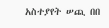አስተያየት ሠጪ በበ